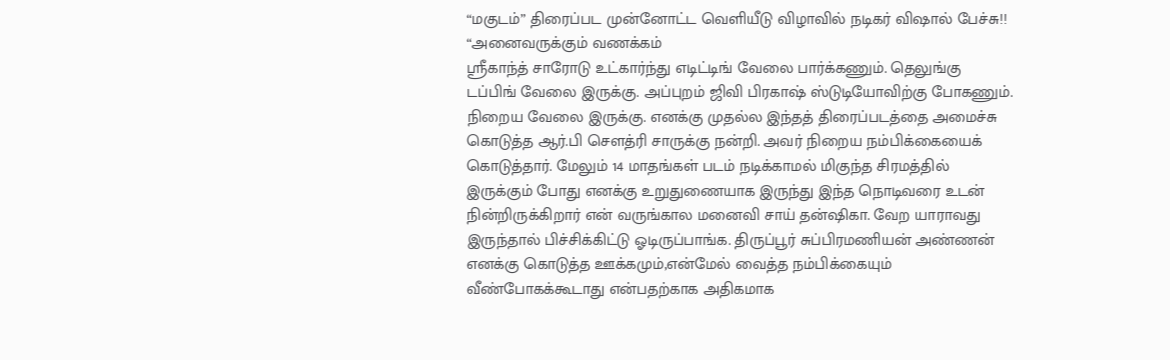“மகுடம்” திரைப்பட முன்னோட்ட வெளியீடு விழாவில் நடிகர் விஷால் பேச்சு!!
“அனைவருக்கும் வணக்கம்
ஸ்ரீகாந்த் சாரோடு உட்கார்ந்து எடிட்டிங் வேலை பார்க்கணும். தெலுங்கு டப்பிங் வேலை இருக்கு. அப்புறம் ஜிவி பிரகாஷ் ஸ்டுடியோவிற்கு போகணும். நிறைய வேலை இருக்கு. எனக்கு முதல்ல இந்தத் திரைப்படத்தை அமைச்சு கொடுத்த ஆர்.பி செளத்ரி சாருக்கு நன்றி. அவர் நிறைய நம்பிக்கையைக் கொடுத்தார். மேலும் 14 மாதங்கள் படம் நடிக்காமல் மிகுந்த சிரமத்தில் இருக்கும் போது எனக்கு உறுதுணையாக இருந்து இந்த நொடிவரை உடன் நின்றிருக்கிறார் என் வருங்கால மனைவி சாய் தன்ஷிகா. வேற யாராவது இருந்தால் பிச்சிக்கிட்டு ஓடிருப்பாங்க. திருப்பூர் சுப்பிரமணியன் அண்ணன் எனக்கு கொடுத்த ஊக்கமும்,என்மேல் வைத்த நம்பிக்கையும் வீண்போகக்கூடாது என்பதற்காக அதிகமாக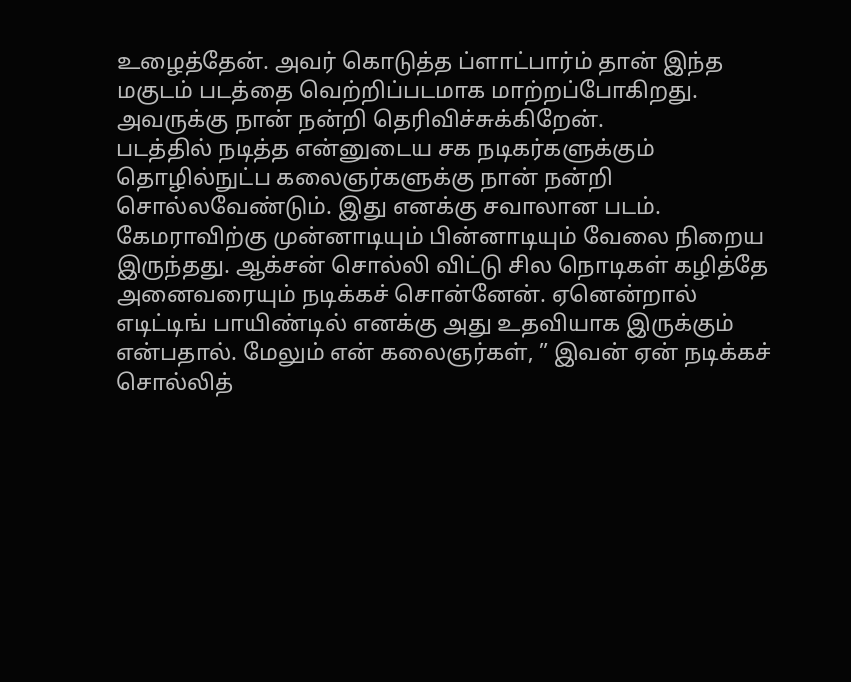உழைத்தேன். அவர் கொடுத்த ப்ளாட்பார்ம் தான் இந்த மகுடம் படத்தை வெற்றிப்படமாக மாற்றப்போகிறது. அவருக்கு நான் நன்றி தெரிவிச்சுக்கிறேன்.
படத்தில் நடித்த என்னுடைய சக நடிகர்களுக்கும் தொழில்நுட்ப கலைஞர்களுக்கு நான் நன்றி சொல்லவேண்டும். இது எனக்கு சவாலான படம். கேமராவிற்கு முன்னாடியும் பின்னாடியும் வேலை நிறைய இருந்தது. ஆக்சன் சொல்லி விட்டு சில நொடிகள் கழித்தே அனைவரையும் நடிக்கச் சொன்னேன். ஏனென்றால் எடிட்டிங் பாயிண்டில் எனக்கு அது உதவியாக இருக்கும் என்பதால். மேலும் என் கலைஞர்கள், ” இவன் ஏன் நடிக்கச் சொல்லித்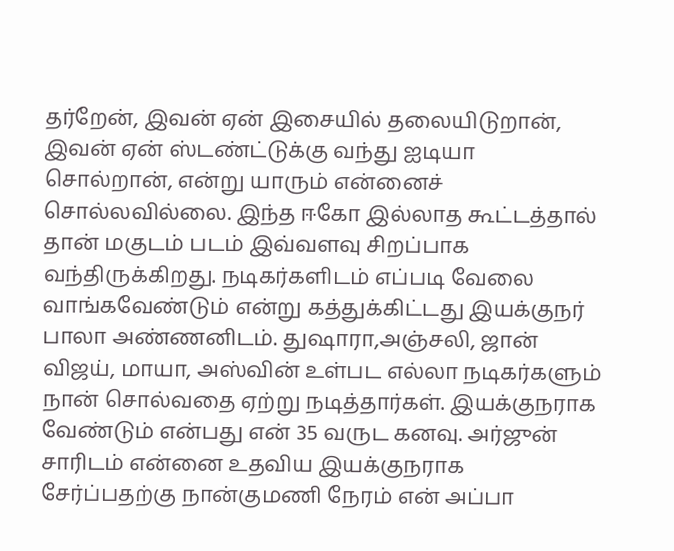தர்றேன், இவன் ஏன் இசையில் தலையிடுறான், இவன் ஏன் ஸ்டண்ட்டுக்கு வந்து ஐடியா சொல்றான், என்று யாரும் என்னைச் சொல்லவில்லை. இந்த ஈகோ இல்லாத கூட்டத்தால் தான் மகுடம் படம் இவ்வளவு சிறப்பாக வந்திருக்கிறது. நடிகர்களிடம் எப்படி வேலை வாங்கவேண்டும் என்று கத்துக்கிட்டது இயக்குநர் பாலா அண்ணனிடம். துஷாரா,அஞ்சலி, ஜான் விஜய், மாயா, அஸ்வின் உள்பட எல்லா நடிகர்களும் நான் சொல்வதை ஏற்று நடித்தார்கள். இயக்குநராக வேண்டும் என்பது என் 35 வருட கனவு. அர்ஜுன் சாரிடம் என்னை உதவிய இயக்குநராக சேர்ப்பதற்கு நான்குமணி நேரம் என் அப்பா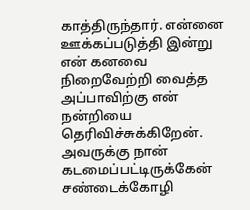காத்திருந்தார். என்னை ஊக்கப்படுத்தி இன்று என் கனவை நிறைவேற்றி வைத்த அப்பாவிற்கு என் நன்றியை தெரிவிச்சுக்கிறேன். அவருக்கு நான் கடமைப்பட்டிருக்கேன்
சண்டைக்கோழி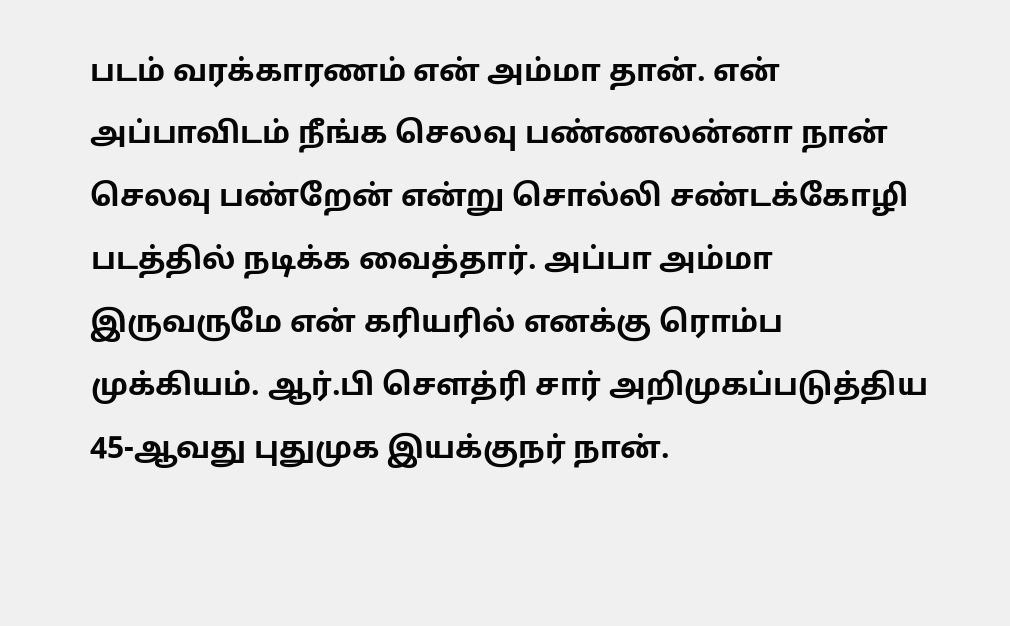படம் வரக்காரணம் என் அம்மா தான். என் அப்பாவிடம் நீங்க செலவு பண்ணலன்னா நான் செலவு பண்றேன் என்று சொல்லி சண்டக்கோழி படத்தில் நடிக்க வைத்தார். அப்பா அம்மா இருவருமே என் கரியரில் எனக்கு ரொம்ப முக்கியம். ஆர்.பி செளத்ரி சார் அறிமுகப்படுத்திய 45-ஆவது புதுமுக இயக்குநர் நான்.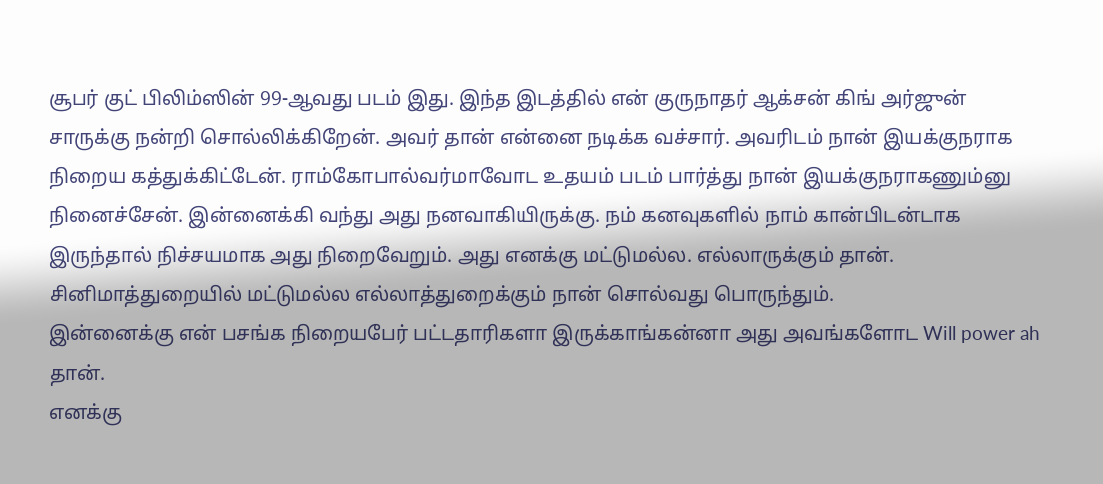சூபர் குட் பிலிம்ஸின் 99-ஆவது படம் இது. இந்த இடத்தில் என் குருநாதர் ஆக்சன் கிங் அர்ஜுன் சாருக்கு நன்றி சொல்லிக்கிறேன். அவர் தான் என்னை நடிக்க வச்சார். அவரிடம் நான் இயக்குநராக நிறைய கத்துக்கிட்டேன். ராம்கோபால்வர்மாவோட உதயம் படம் பார்த்து நான் இயக்குநராகணும்னு நினைச்சேன். இன்னைக்கி வந்து அது நனவாகியிருக்கு. நம் கனவுகளில் நாம் கான்பிடன்டாக இருந்தால் நிச்சயமாக அது நிறைவேறும். அது எனக்கு மட்டுமல்ல. எல்லாருக்கும் தான். சினிமாத்துறையில் மட்டுமல்ல எல்லாத்துறைக்கும் நான் சொல்வது பொருந்தும்.
இன்னைக்கு என் பசங்க நிறையபேர் பட்டதாரிகளா இருக்காங்கன்னா அது அவங்களோட Will power ah தான்.
எனக்கு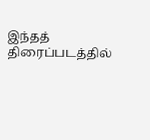இந்தத் திரைப்படத்தில்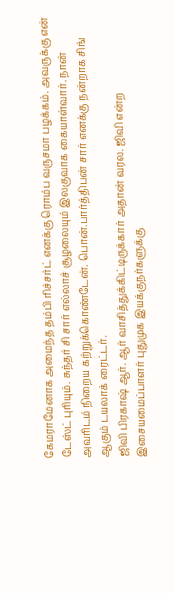கேமராமேனாக அமைந்த தம்பி ரிச்சர்ட் எனக்கு ரொம்ப வருசமா பழக்கம். அவருக்கு என் டேஸ்ட் புரியும். சுந்தர் சி சார் எல்லாச் சூழலையும் இலகுவாக கையாள்வார். நான் அவரிடம் நிறைய கற்றுக்கொண்டேன். பொன்.பார்த்திபன் சார் எனக்கு நன்றாக சிங் ஆகும் டயலாக் ரைட்டர்.
ஜிவி பிரகாஷ் ஆர். ஆர் வாசித்துக்கிட்டிருக்கார் அதான் வரல. ஜிவி என்ற இசையமைப்பாளர் புதுமுக இயக்குநர்களுக்கு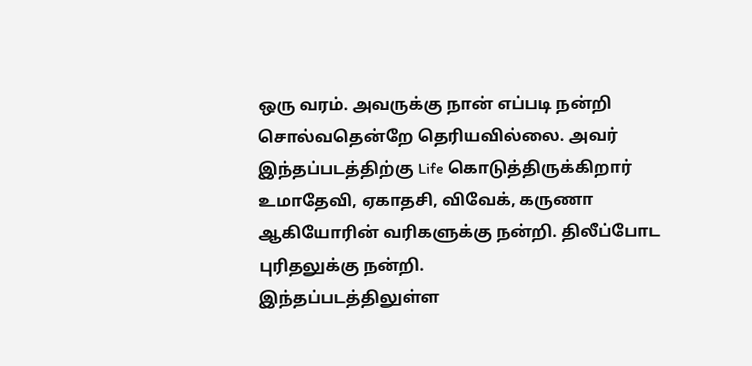ஒரு வரம். அவருக்கு நான் எப்படி நன்றி சொல்வதென்றே தெரியவில்லை. அவர் இந்தப்படத்திற்கு Life கொடுத்திருக்கிறார்
உமாதேவி, ஏகாதசி, விவேக், கருணா ஆகியோரின் வரிகளுக்கு நன்றி. திலீப்போட புரிதலுக்கு நன்றி.
இந்தப்படத்திலுள்ள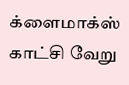க்ளைமாக்ஸ் காட்சி வேறு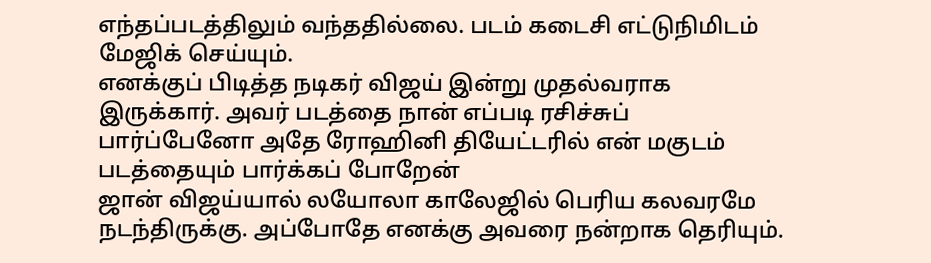எந்தப்படத்திலும் வந்ததில்லை. படம் கடைசி எட்டுநிமிடம் மேஜிக் செய்யும்.
எனக்குப் பிடித்த நடிகர் விஜய் இன்று முதல்வராக இருக்கார். அவர் படத்தை நான் எப்படி ரசிச்சுப் பார்ப்பேனோ அதே ரோஹினி தியேட்டரில் என் மகுடம் படத்தையும் பார்க்கப் போறேன்
ஜான் விஜய்யால் லயோலா காலேஜில் பெரிய கலவரமே நடந்திருக்கு. அப்போதே எனக்கு அவரை நன்றாக தெரியும்.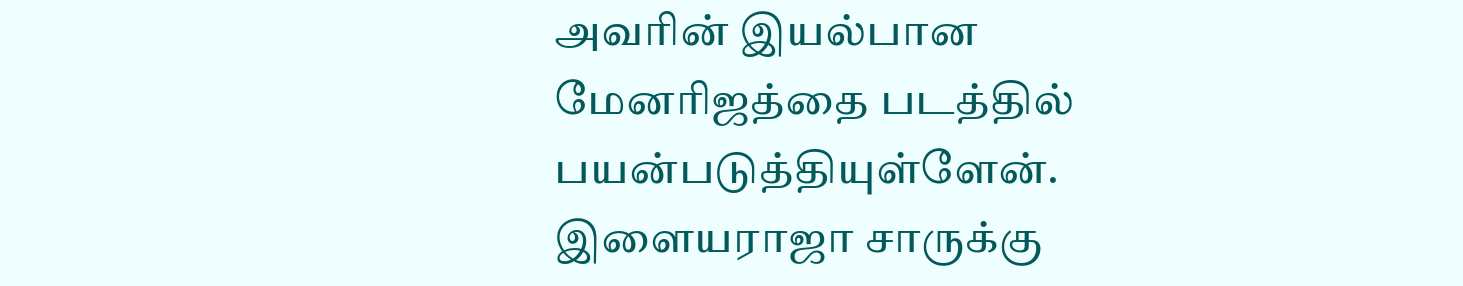அவரின் இயல்பான மேனரிஜத்தை படத்தில் பயன்படுத்தியுள்ளேன். இளையராஜா சாருக்கு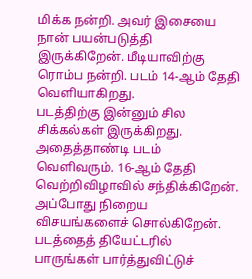மிக்க நன்றி. அவர் இசையை நான் பயன்படுத்தி இருக்கிறேன். மீடியாவிற்கு ரொம்ப நன்றி. படம் 14-ஆம் தேதி வெளியாகிறது.
படத்திற்கு இன்னும் சில சிக்கல்கள் இருக்கிறது. அதைத்தாண்டி படம் வெளிவரும். 16-ஆம் தேதி வெற்றிவிழாவில் சந்திக்கிறேன். அப்போது நிறைய விசயங்களைச் சொல்கிறேன். படத்தைத் தியேட்டரில் பாருங்கள் பார்த்துவிட்டுச்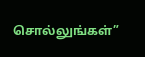சொல்லுங்கள்”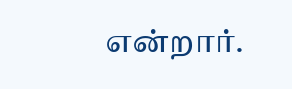என்றார்.